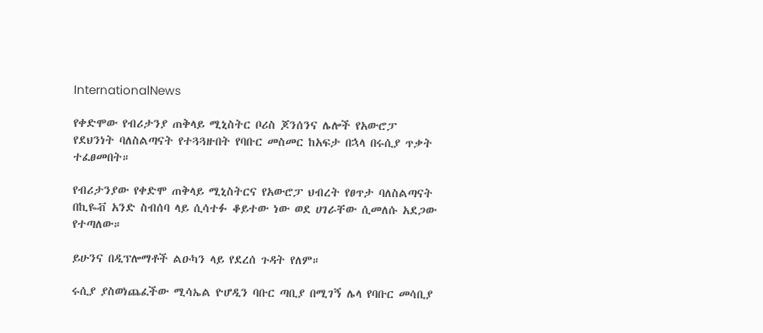InternationalNews

የቀድሞው የብሪታንያ ጠቅላይ ሚኒስትር ቦሪስ ጆንሰንና ሌሎች የአውሮፓ የደህንነት ባለስልጣናት የተጓጓዙበት የባቡር መስመር ከአፍታ በኋላ በሩሲያ ጥቃት ተፈፀመበት።

የብሪታንያው የቀድሞ ጠቅላይ ሚኒስትርና የአውሮፓ ህብረት የፀጥታ ባለስልጣናት በኪዬቭ አንድ ስብሰባ ላይ ሲሳተፉ ቆይተው ነው ወደ ሀገራቸው ሲመለሱ አደጋው የተጣለው።

ይሁንና በዲፕሎማቶች ልዑካን ላይ የደረሰ ጉዳት የለም።

ሩሲያ ያስወነጨፈችው ሚሳኤል ዮሆዲን ባቡር ጣቢያ በሚገኝ ሌላ የባቡር መሳቢያ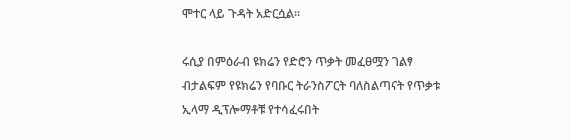ሞተር ላይ ጉዳት አድርሷል።

ሩሲያ በምዕራብ ዩክሬን የድሮን ጥቃት መፈፀሟን ገልፃ ብታልፍም የዩክሬን የባቡር ትራንስፖርት ባለስልጣናት የጥቃቱ ኢላማ ዲፕሎማቶቹ የተሳፈሩበት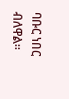ባቡር ነበር ብለዋል።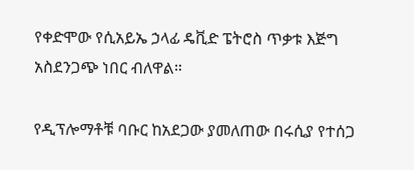የቀድሞው የሲአይኤ ኃላፊ ዴቪድ ፔትሮስ ጥቃቱ እጅግ አስደንጋጭ ነበር ብለዋል።

የዲፕሎማቶቹ ባቡር ከአደጋው ያመለጠው በሩሲያ የተሰጋ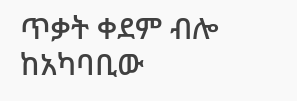ጥቃት ቀደም ብሎ ከአካባቢው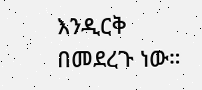እንዲርቅ በመደረጉ ነው።